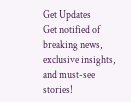Get Updates
Get notified of breaking news, exclusive insights, and must-see stories!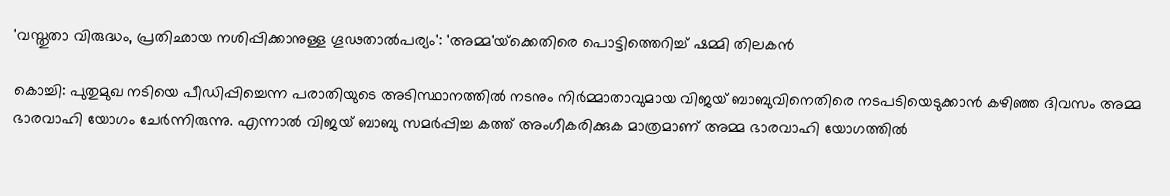'വസ്തുതാ വിരുദ്ധം, പ്രതിഛായ നശിപ്പിക്കാനുള്ള ഗൂഢതാല്‍പര്യം': 'അമ്മ'യ്‌ക്കെതിരെ പൊട്ടിത്തെറിച്ച് ഷമ്മി തിലകന്‍

കൊച്ചി: പുതുമുഖ നടിയെ പീഡിപ്പിച്ചെന്ന പരാതിയുടെ അടിസ്ഥാനത്തില്‍ നടനും നിര്‍മ്മാതാവുമായ വിജയ് ബാബുവിനെതിരെ നടപടിയെടുക്കാന്‍ കഴിഞ്ഞ ദിവസം അമ്മ ഭാരവാഹി യോഗം ചേര്‍ന്നിരുന്നു. എന്നാല്‍ വിജയ് ബാബു സമര്‍പ്പിച്ച കത്ത് അംഗീകരിക്കുക മാത്രമാണ് അമ്മ ഭാരവാഹി യോഗത്തില്‍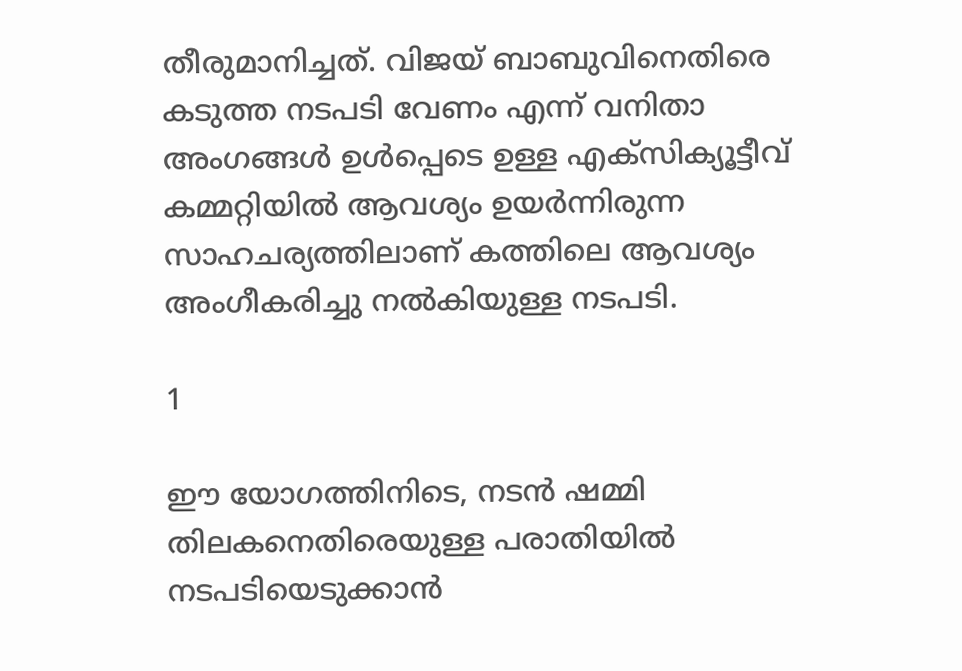തീരുമാനിച്ചത്. വിജയ് ബാബുവിനെതിരെ കടുത്ത നടപടി വേണം എന്ന് വനിതാ അംഗങ്ങള്‍ ഉള്‍പ്പെടെ ഉള്ള എക്‌സിക്യൂട്ടീവ് കമ്മറ്റിയില്‍ ആവശ്യം ഉയര്‍ന്നിരുന്ന സാഹചര്യത്തിലാണ് കത്തിലെ ആവശ്യം അംഗീകരിച്ചു നല്‍കിയുള്ള നടപടി.

1

ഈ യോഗത്തിനിടെ, നടന്‍ ഷമ്മി തിലകനെതിരെയുള്ള പരാതിയില്‍ നടപടിയെടുക്കാന്‍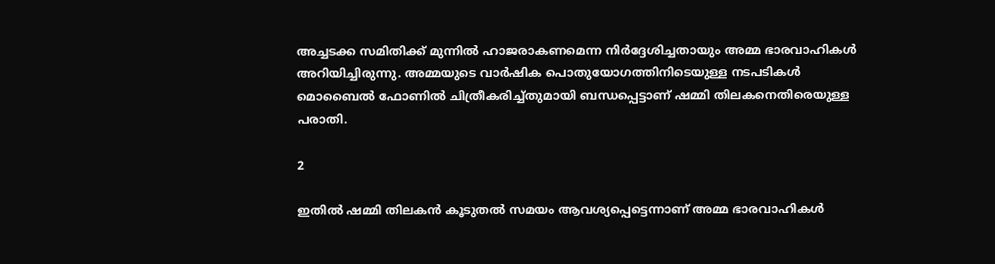അച്ചടക്ക സമിതിക്ക് മുന്നില്‍ ഹാജരാകണമെന്ന നിര്‍ദ്ദേശിച്ചതായും അമ്മ ഭാരവാഹികള്‍ അറിയിച്ചിരുന്നു. അമ്മയുടെ വാര്‍ഷിക പൊതുയോഗത്തിനിടെയുള്ള നടപടികള്‍ മൊബൈല്‍ ഫോണില്‍ ചിത്രീകരിച്ച്തുമായി ബന്ധപ്പെട്ടാണ് ഷമ്മി തിലകനെതിരെയുള്ള പരാതി.

2

ഇതില്‍ ഷമ്മി തിലകന്‍ കൂടുതല്‍ സമയം ആവശ്യപ്പെട്ടെന്നാണ് അമ്മ ഭാരവാഹികള്‍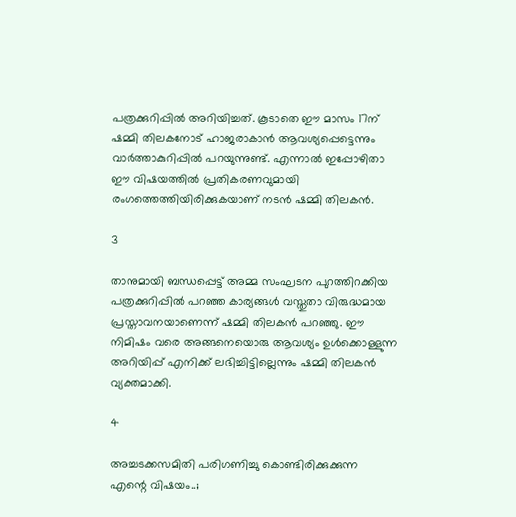പത്രക്കുറിപ്പില്‍ അറിയിച്ചത്. കൂടാതെ ഈ മാസം 17ന് ഷമ്മി തിലകനോട് ഹാജരാകാന്‍ ആവശ്യപ്പെട്ടെന്നും വാര്‍ത്താകുറിപ്പില്‍ പറയുന്നുണ്ട്. എന്നാല്‍ ഇപ്പോഴിതാ ഈ വിഷയത്തില്‍ പ്രതികരണവുമായി രംഗത്തെത്തിയിരിക്കുകയാണ് നടന്‍ ഷമ്മി തിലകന്‍.

3

താനുമായി ബന്ധപ്പെട്ട് അമ്മ സംഘടന പുറത്തിറക്കിയ പത്രക്കുറിപ്പില്‍ പറഞ്ഞ കാര്യങ്ങള്‍ വസ്തുതാ വിരുദ്ധമായ പ്രസ്താവനയാണെന്ന് ഷമ്മി തിലകന്‍ പറഞ്ഞു. ഈ നിമിഷം വരെ അങ്ങനെയൊരു ആവശ്യം ഉള്‍ക്കൊള്ളുന്ന അറിയിപ്പ് എനിക്ക് ലഭിച്ചിട്ടില്ലെന്നും ഷമ്മി തിലകന്‍ വ്യക്തമാക്കി.

4

അച്ചടക്കസമിതി പരിഗണിച്ചു കൊണ്ടിരിക്കുക്കുന്ന എന്റെ വിഷയം..;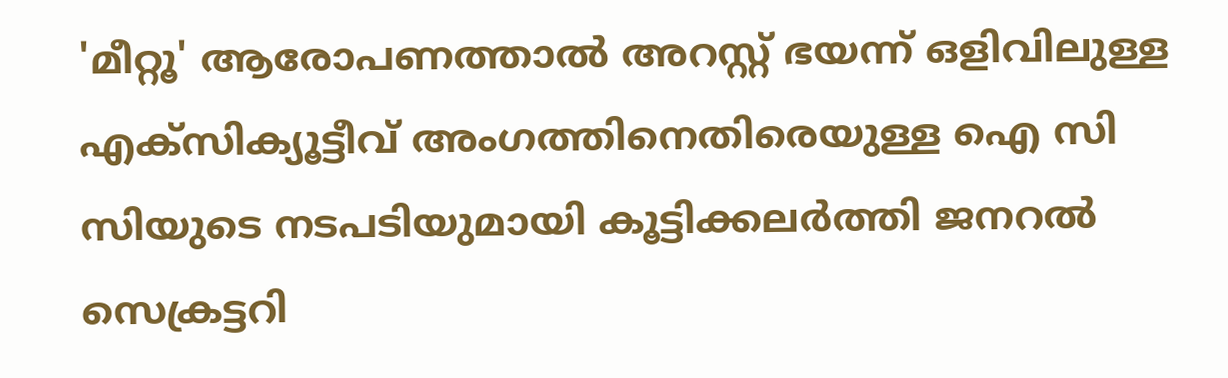'മീറ്റൂ' ആരോപണത്താല്‍ അറസ്റ്റ് ഭയന്ന് ഒളിവിലുള്ള എക്‌സിക്യൂട്ടീവ് അംഗത്തിനെതിരെയുള്ള ഐ സി സിയുടെ നടപടിയുമായി കൂട്ടിക്കലര്‍ത്തി ജനറല്‍ സെക്രട്ടറി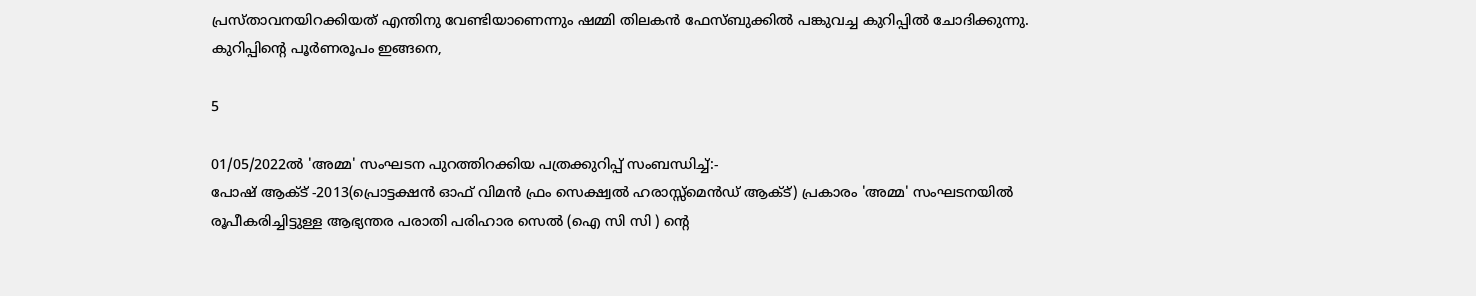പ്രസ്താവനയിറക്കിയത് എന്തിനു വേണ്ടിയാണെന്നും ഷമ്മി തിലകന്‍ ഫേസ്ബുക്കില്‍ പങ്കുവച്ച കുറിപ്പില്‍ ചോദിക്കുന്നു. കുറിപ്പിന്റെ പൂര്‍ണരൂപം ഇങ്ങനെ,

5

01/05/2022ല്‍ 'അമ്മ' സംഘടന പുറത്തിറക്കിയ പത്രക്കുറിപ്പ് സംബന്ധിച്ച്:-
പോഷ് ആക്ട് -2013(പ്രൊട്ടക്ഷന്‍ ഓഫ് വിമന്‍ ഫ്രം സെക്ഷ്വല്‍ ഹരാസ്സ്‌മെന്‍ഡ് ആക്ട്) പ്രകാരം 'അമ്മ' സംഘടനയില്‍ രൂപീകരിച്ചിട്ടുള്ള ആഭ്യന്തര പരാതി പരിഹാര സെല്‍ (ഐ സി സി ) ന്റെ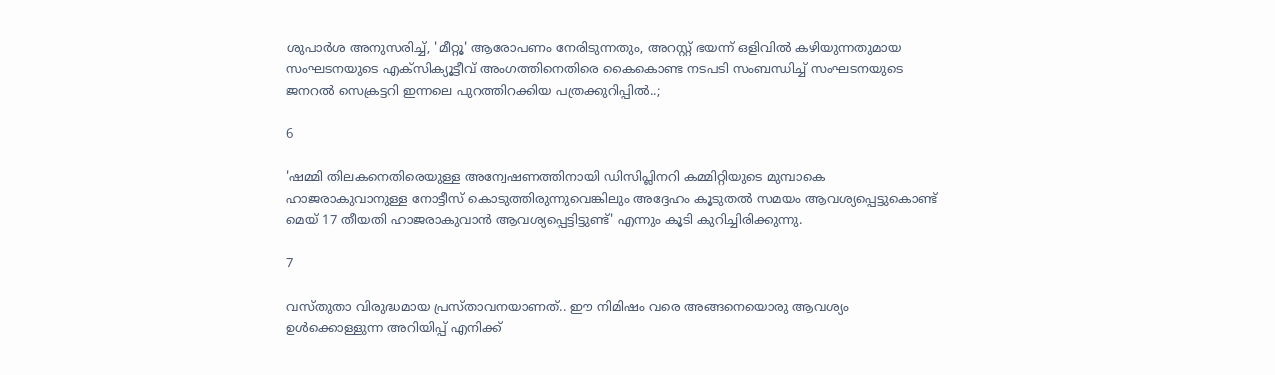ശുപാര്‍ശ അനുസരിച്ച്, 'മീറ്റൂ' ആരോപണം നേരിടുന്നതും, അറസ്റ്റ് ഭയന്ന് ഒളിവില്‍ കഴിയുന്നതുമായ സംഘടനയുടെ എക്‌സിക്യൂട്ടീവ് അംഗത്തിനെതിരെ കൈകൊണ്ട നടപടി സംബന്ധിച്ച് സംഘടനയുടെ ജനറല്‍ സെക്രട്ടറി ഇന്നലെ പുറത്തിറക്കിയ പത്രക്കുറിപ്പില്‍..;

6

'ഷമ്മി തിലകനെതിരെയുള്ള അന്വേഷണത്തിനായി ഡിസിപ്ലിനറി കമ്മിറ്റിയുടെ മുമ്പാകെ ഹാജരാകുവാനുള്ള നോട്ടീസ് കൊടുത്തിരുന്നുവെങ്കിലും അദ്ദേഹം കൂടുതല്‍ സമയം ആവശ്യപ്പെട്ടുകൊണ്ട് മെയ് 17 തീയതി ഹാജരാകുവാന്‍ ആവശ്യപ്പെട്ടിട്ടുണ്ട്' എന്നും കൂടി കുറിച്ചിരിക്കുന്നു.

7

വസ്തുതാ വിരുദ്ധമായ പ്രസ്താവനയാണത്.. ഈ നിമിഷം വരെ അങ്ങനെയൊരു ആവശ്യം ഉള്‍ക്കൊള്ളുന്ന അറിയിപ്പ് എനിക്ക്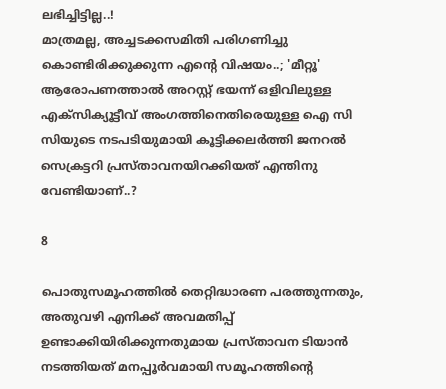ലഭിച്ചിട്ടില്ല..!
മാത്രമല്ല, അച്ചടക്കസമിതി പരിഗണിച്ചു കൊണ്ടിരിക്കുക്കുന്ന എന്റെ വിഷയം..; 'മീറ്റൂ' ആരോപണത്താല്‍ അറസ്റ്റ് ഭയന്ന് ഒളിവിലുള്ള എക്‌സിക്യൂട്ടീവ് അംഗത്തിനെതിരെയുള്ള ഐ സി സിയുടെ നടപടിയുമായി കൂട്ടിക്കലര്‍ത്തി ജനറല്‍ സെക്രട്ടറി പ്രസ്താവനയിറക്കിയത് എന്തിനു വേണ്ടിയാണ്..?

8

പൊതുസമൂഹത്തില്‍ തെറ്റിദ്ധാരണ പരത്തുന്നതും, അതുവഴി എനിക്ക് അവമതിപ്പ് ഉണ്ടാക്കിയിരിക്കുന്നതുമായ പ്രസ്താവന ടിയാന്‍ നടത്തിയത് മനപ്പൂര്‍വമായി സമൂഹത്തിന്റെ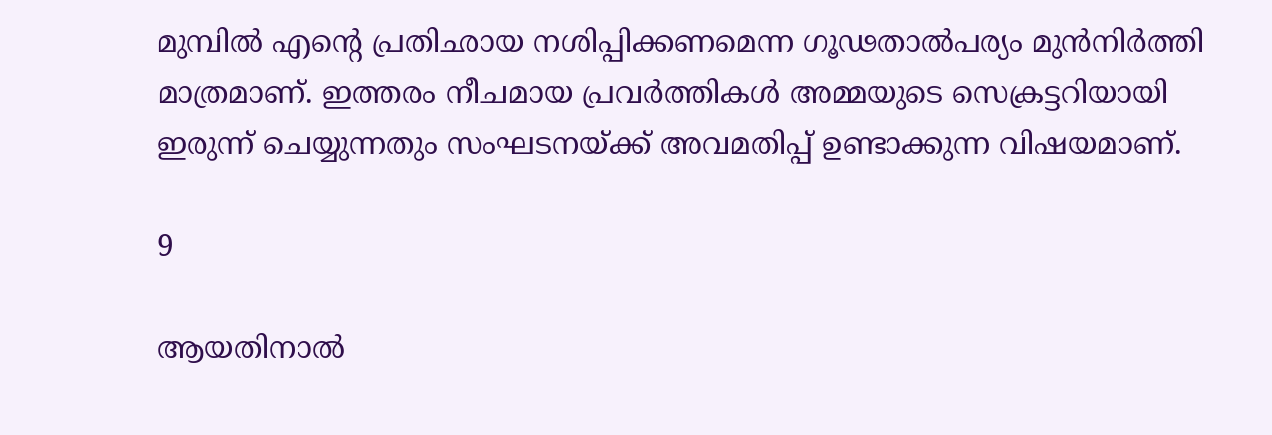മുമ്പില്‍ എന്റെ പ്രതിഛായ നശിപ്പിക്കണമെന്ന ഗൂഢതാല്‍പര്യം മുന്‍നിര്‍ത്തി മാത്രമാണ്. ഇത്തരം നീചമായ പ്രവര്‍ത്തികള്‍ അമ്മയുടെ സെക്രട്ടറിയായി ഇരുന്ന് ചെയ്യുന്നതും സംഘടനയ്ക്ക് അവമതിപ്പ് ഉണ്ടാക്കുന്ന വിഷയമാണ്.

9

ആയതിനാല്‍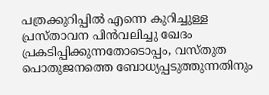പത്രക്കുറിപ്പില്‍ എന്നെ കുറിച്ചുള്ള പ്രസ്താവന പിന്‍വലിച്ചു ഖേദം പ്രകടിപ്പിക്കുന്നതോടൊപ്പം, വസ്തുത പൊതുജനത്തെ ബോധ്യപ്പടുത്തുന്നതിനും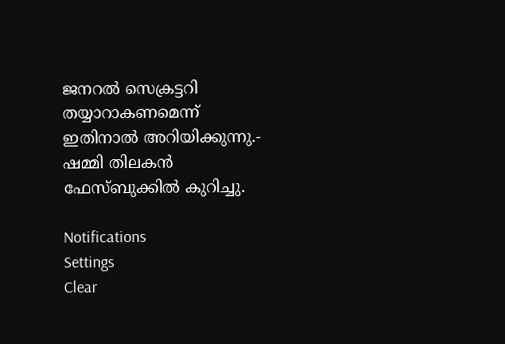ജനറല്‍ സെക്രട്ടറി തയ്യാറാകണമെന്ന് ഇതിനാല്‍ അറിയിക്കുന്നു.- ഷമ്മി തിലകന്‍ ഫേസ്ബുക്കില്‍ കുറിച്ചു.

Notifications
Settings
Clear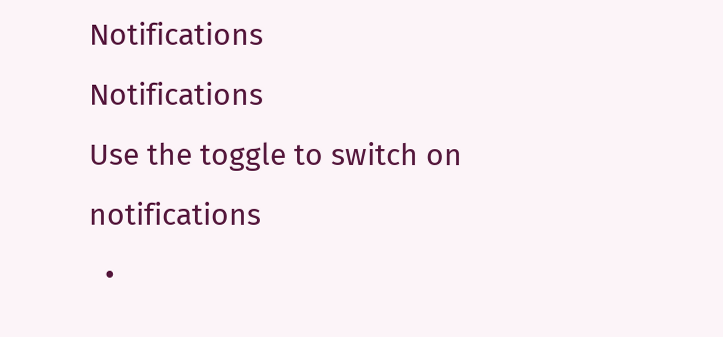Notifications
Notifications
Use the toggle to switch on notifications
  •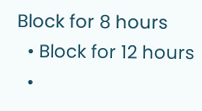Block for 8 hours
  • Block for 12 hours
  •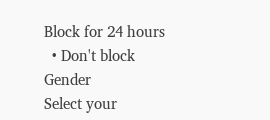Block for 24 hours
  • Don't block
Gender
Select your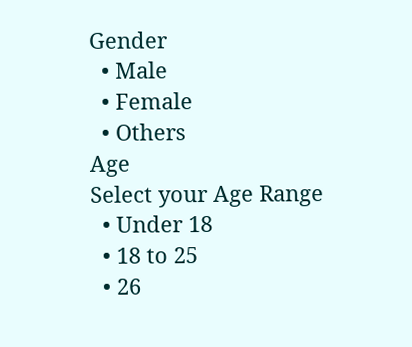Gender
  • Male
  • Female
  • Others
Age
Select your Age Range
  • Under 18
  • 18 to 25
  • 26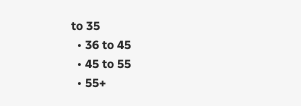to 35
  • 36 to 45
  • 45 to 55
  • 55+